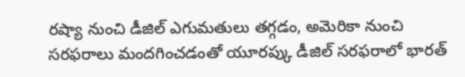రష్యా నుంచి డీజిల్ ఎగుమతులు తగ్గడం, అమెరికా నుంచి సరఫరాలు మందగించడంతో యూరప్కు డీజిల్ సరఫరాలో భారత్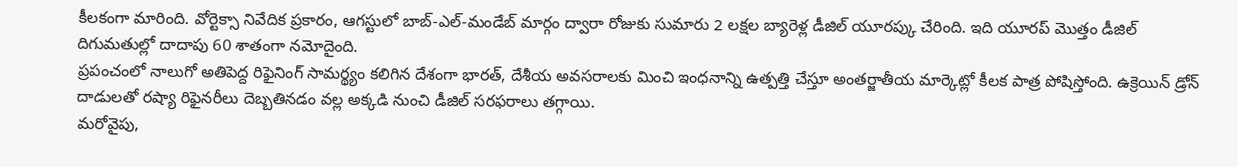కీలకంగా మారింది. వోర్టెక్సా నివేదిక ప్రకారం, ఆగస్టులో బాబ్-ఎల్-మండేబ్ మార్గం ద్వారా రోజుకు సుమారు 2 లక్షల బ్యారెళ్ల డీజిల్ యూరప్కు చేరింది. ఇది యూరప్ మొత్తం డీజిల్ దిగుమతుల్లో దాదాపు 60 శాతంగా నమోదైంది.
ప్రపంచంలో నాలుగో అతిపెద్ద రిఫైనింగ్ సామర్థ్యం కలిగిన దేశంగా భారత్, దేశీయ అవసరాలకు మించి ఇంధనాన్ని ఉత్పత్తి చేస్తూ అంతర్జాతీయ మార్కెట్లో కీలక పాత్ర పోషిస్తోంది. ఉక్రెయిన్ డ్రోన్ దాడులతో రష్యా రిఫైనరీలు దెబ్బతినడం వల్ల అక్కడి నుంచి డీజిల్ సరఫరాలు తగ్గాయి.
మరోవైపు,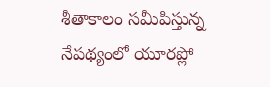శీతాకాలం సమీపిస్తున్న నేపథ్యంలో యూరప్లో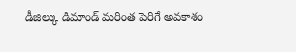డీజిల్కు డిమాండ్ మరింత పెరిగే అవకాశం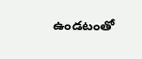ఉండటంతో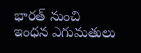భారత్ నుంచి ఇంధన ఎగుమతులు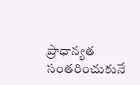ప్రాధాన్యత సంతరించుకునే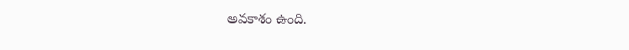అవకాశం ఉంది.